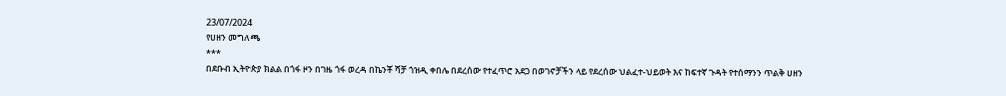23/07/2024
የሀዘን መግለጫ
***
በደቡብ ኢትዮጵያ ክልል በጎፋ ዞን በገዜ ጎፋ ወረዳ በኬንቾ ሻቻ ጎዝዲ ቀበሌ በደረሰው የተፈጥሮ አደጋ በወገኖቻችን ላይ የደረሰው ህልፈተ-ህይወት እና ከፍተኛ ጉዳት የተሰማንን ጥልቅ ሀዘን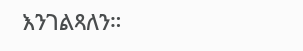እንገልጻለን።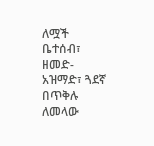ለሟች ቤተሰብ፣ ዘመድ-አዝማድ፣ ጓደኛ በጥቅሉ ለመላው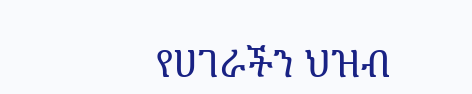የሀገራችን ህዝብ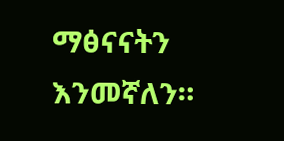ማፅናናትን እንመኛለን።